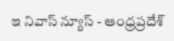ఇ నివాస్ న్యూస్ - ఆంధ్రప్రదేశ్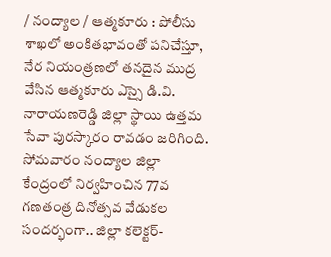/ నంద్యాల / ఆత్మకూరు : పోలీసు శాఖలో అంకితభావంతో పనిచేస్తూ, నేర నియంత్రణలో తనదైన ముద్ర వేసిన ఆత్మకూరు ఎస్సై డి.వి. నారాయణరెడ్డి జిల్లా స్థాయి ఉత్తమ సేవా పురస్కారం రావడం జరిగింది. సోమవారం నంద్యాల జిల్లా కేంద్రంలో నిర్వహించిన 77వ గణతంత్ర దినోత్సవ వేడుకల సందర్భంగా.. జిల్లా కలెక్టర్-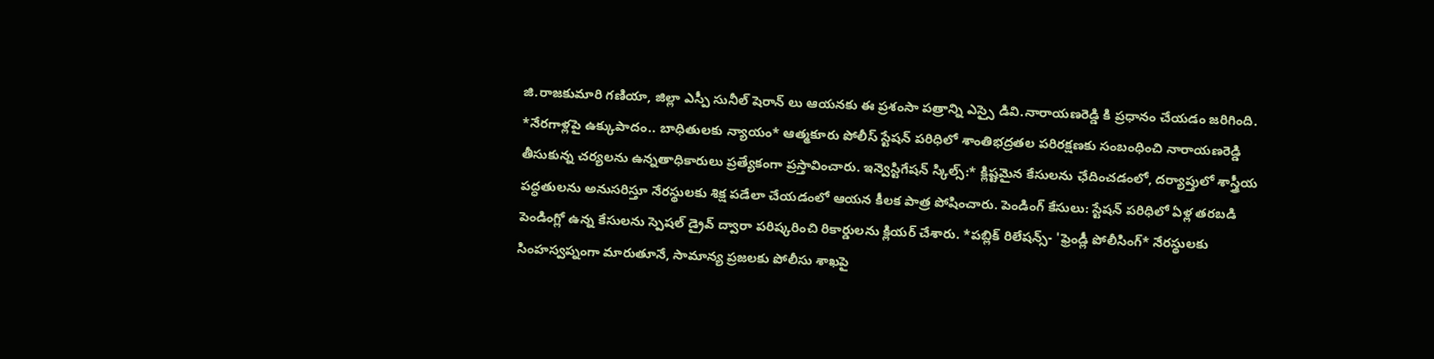జి.రాజకుమారి గణియా, జిల్లా ఎస్పీ సునీల్ షెరాన్ లు ఆయనకు ఈ ప్రశంసా పత్రాన్ని ఎస్సై డివి.నారాయణరెడ్డి కి ప్రధానం చేయడం జరిగింది. *నేరగాళ్లపై ఉక్కుపాదం.. బాధితులకు న్యాయం* ఆత్మకూరు పోలీస్ స్టేషన్ పరిధిలో శాంతిభద్రతల పరిరక్షణకు సంబంధించి నారాయణరెడ్డి తీసుకున్న చర్యలను ఉన్నతాధికారులు ప్రత్యేకంగా ప్రస్తావించారు. ఇన్వెస్టిగేషన్ స్కిల్స్:* క్లిష్టమైన కేసులను ఛేదించడంలో, దర్యాప్తులో శాస్త్రీయ పద్ధతులను అనుసరిస్తూ నేరస్థులకు శిక్ష పడేలా చేయడంలో ఆయన కీలక పాత్ర పోషించారు. పెండింగ్ కేసులు: స్టేషన్ పరిధిలో ఏళ్ల తరబడి పెండింగ్లో ఉన్న కేసులను స్పెషల్ డ్రైవ్ ద్వారా పరిష్కరించి రికార్డులను క్లియర్ చేశారు. *పబ్లిక్ రిలేషన్స్- 'ఫ్రెండ్లీ పోలీసింగ్* నేరస్థులకు సింహస్వప్నంగా మారుతూనే, సామాన్య ప్రజలకు పోలీసు శాఖపై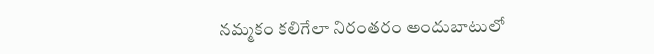నమ్మకం కలిగేలా నిరంతరం అందుబాటులో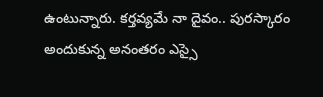ఉంటున్నారు. కర్తవ్యమే నా దైవం.. పురస్కారం అందుకున్న అనంతరం ఎస్సై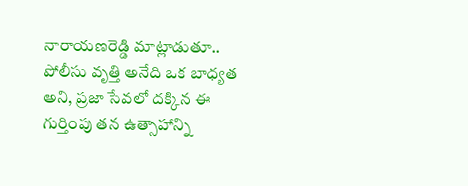నారాయణరెడ్డి మాట్లాడుతూ.. పోలీసు వృత్తి అనేది ఒక బాధ్యత అని, ప్రజా సేవలో దక్కిన ఈ గుర్తింపు తన ఉత్సాహాన్ని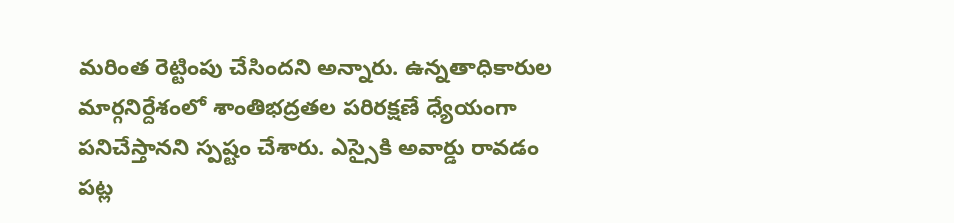మరింత రెట్టింపు చేసిందని అన్నారు. ఉన్నతాధికారుల మార్గనిర్దేశంలో శాంతిభద్రతల పరిరక్షణే ధ్యేయంగా పనిచేస్తానని స్పష్టం చేశారు. ఎస్సైకి అవార్డు రావడం పట్ల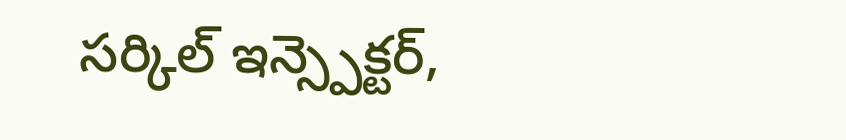సర్కిల్ ఇన్స్పెక్టర్,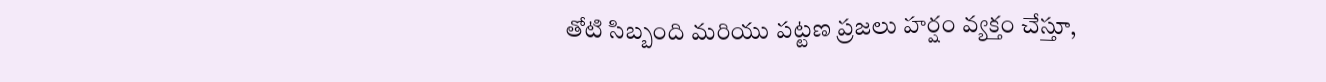తోటి సిబ్బంది మరియు పట్టణ ప్రజలు హర్షం వ్యక్తం చేస్తూ,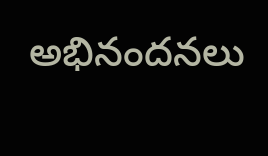అభినందనలు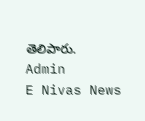తెలిపారు.
Admin
E Nivas News